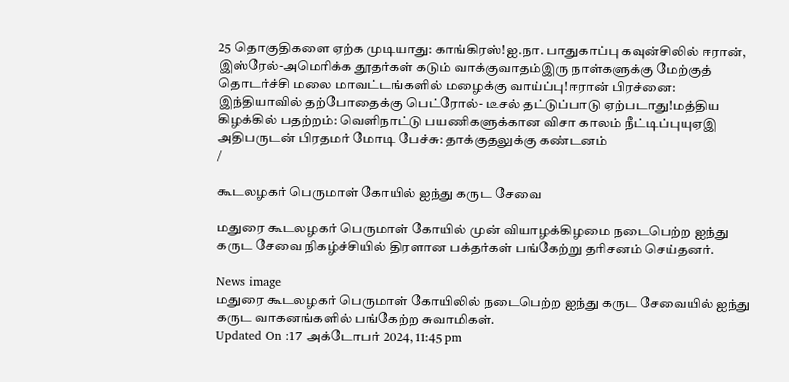25 தொகுதிகளை ஏற்க முடியாது: காங்கிரஸ்!ஐ.நா. பாதுகாப்பு கவுன்சிலில் ஈரான், இஸ்ரேல்-அமெரிக்க தூதர்கள் கடும் வாக்குவாதம்இரு நாள்களுக்கு மேற்குத் தொடர்ச்சி மலை மாவட்டங்களில் மழைக்கு வாய்ப்பு!ஈரான் பிரச்னை: இந்தியாவில் தற்போதைக்கு பெட்ரோல்- டீசல் தட்டுப்பாடு ஏற்படாது!மத்திய கிழக்கில் பதற்றம்: வெளிநாட்டு பயணிகளுக்கான விசா காலம் நீட்டிப்புயுஏஇ அதிபருடன் பிரதமர் மோடி பேச்சு: தாக்குதலுக்கு கண்டனம்
/

கூடலழகர் பெருமாள் கோயில் ஐந்து கருட சேவை

மதுரை கூடலழகர் பெருமாள் கோயில் முன் வியாழக்கிழமை நடைபெற்ற ஐந்து கருட சேவை நிகழ்ச்சியில் திரளான பக்தர்கள் பங்கேற்று தரிசனம் செய்தனர்.

News image
மதுரை கூடலழகர் பெருமாள் கோயிலில் நடைபெற்ற ஐந்து கருட சேவையில் ஐந்து கருட வாகனங்களில் பங்கேற்ற சுவாமிகள்.
Updated On :17 அக்டோபர் 2024, 11:45 pm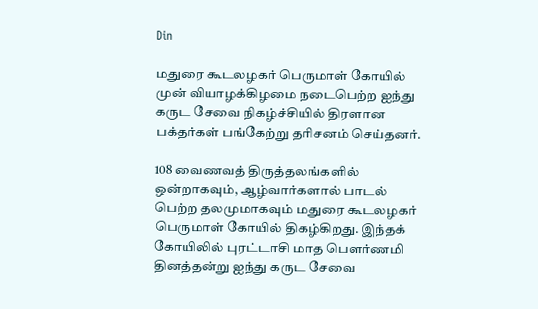Din

மதுரை கூடலழகர் பெருமாள் கோயில் முன் வியாழக்கிழமை நடைபெற்ற ஐந்து கருட சேவை நிகழ்ச்சியில் திரளான பக்தர்கள் பங்கேற்று தரிசனம் செய்தனர்.

108 வைணவத் திருத்தலங்களில் ஒன்றாகவும், ஆழ்வார்களால் பாடல் பெற்ற தலமுமாகவும் மதுரை கூடலழகர் பெருமாள் கோயில் திகழ்கிறது. இந்தக் கோயிலில் புரட்டாசி மாத பௌர்ணமி தினத்தன்று ஐந்து கருட சேவை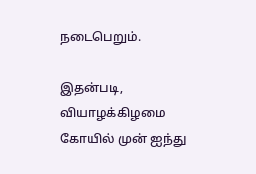நடைபெறும்.

இதன்படி, வியாழக்கிழமை கோயில் முன் ஐந்து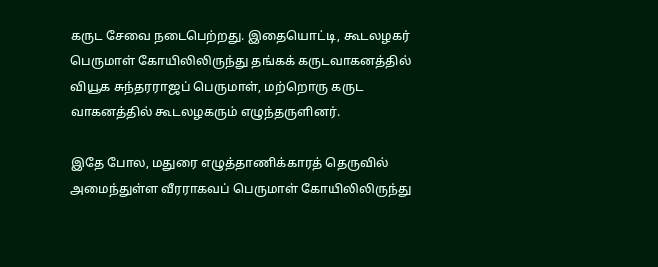கருட சேவை நடைபெற்றது. இதையொட்டி, கூடலழகர் பெருமாள் கோயிலிலிருந்து தங்கக் கருடவாகனத்தில் வியூக சுந்தரராஜப் பெருமாள், மற்றொரு கருட வாகனத்தில் கூடலழகரும் எழுந்தருளினர்.

இதே போல, மதுரை எழுத்தாணிக்காரத் தெருவில் அமைந்துள்ள வீரராகவப் பெருமாள் கோயிலிலிருந்து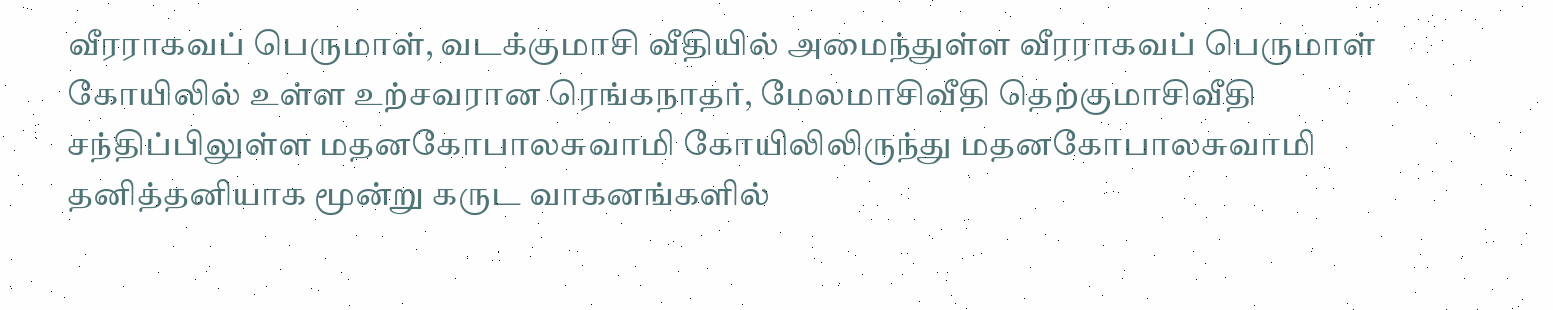வீரராகவப் பெருமாள், வடக்குமாசி வீதியில் அமைந்துள்ள வீரராகவப் பெருமாள் கோயிலில் உள்ள உற்சவரான ரெங்கநாதர், மேலமாசிவீதி தெற்குமாசிவீதி சந்திப்பிலுள்ள மதனகோபாலசுவாமி கோயிலிலிருந்து மதனகோபாலசுவாமி தனித்தனியாக மூன்று கருட வாகனங்களில்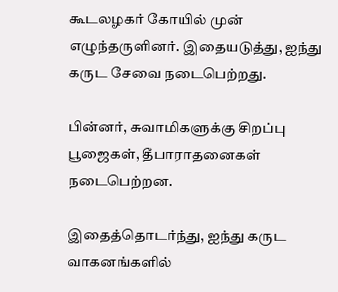கூடலழகர் கோயில் முன் எழுந்தருளினர். இதையடுத்து, ஐந்து கருட சேவை நடைபெற்றது.

பின்னர், சுவாமிகளுக்கு சிறப்பு பூஜைகள், தீபாராதனைகள் நடைபெற்றன.

இதைத்தொடர்ந்து, ஐந்து கருட வாகனங்களில்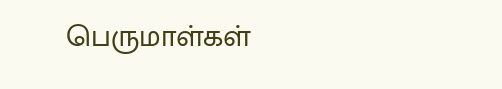பெருமாள்கள்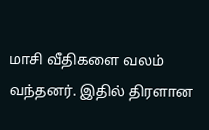மாசி வீதிகளை வலம் வந்தனர். இதில் திரளான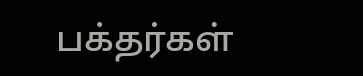பக்தர்கள்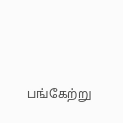பங்கேற்று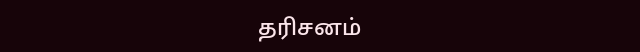தரிசனம்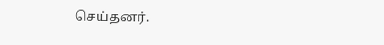செய்தனர்.